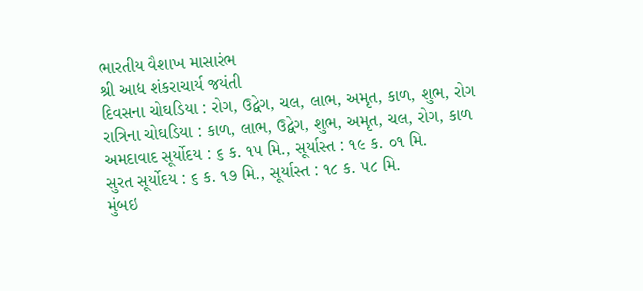ભારતીય વૈશાખ માસારંભ
શ્રી આદ્ય શંકરાચાર્ય જયંતી
દિવસના ચોઘડિયા : રોગ, ઉદ્વેગ, ચલ, લાભ, અમૃત, કાળ, શુભ, રોગ
રાત્રિના ચોઘડિયા : કાળ, લાભ, ઉદ્વેગ, શુભ, અમૃત, ચલ, રોગ, કાળ
અમદાવાદ સૂર્યોદય : ૬ ક. ૧૫ મિ., સૂર્યાસ્ત : ૧૯ ક. ૦૧ મિ.
સુરત સૂર્યોદય : ૬ ક. ૧૭ મિ., સૂર્યાસ્ત : ૧૮ ક. ૫૮ મિ.
મુંબઇ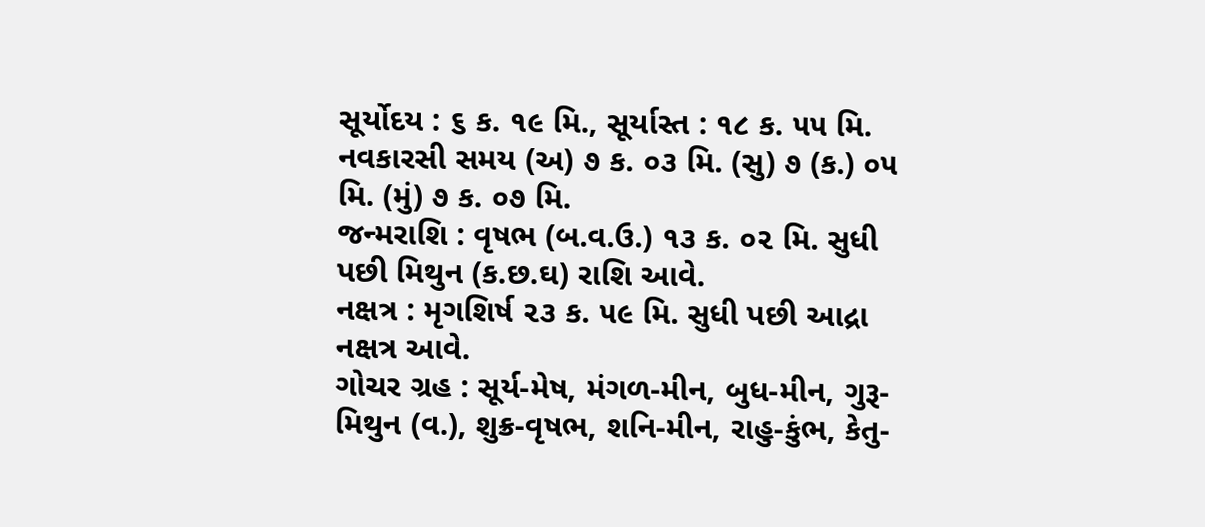સૂર્યોદય : ૬ ક. ૧૯ મિ., સૂર્યાસ્ત : ૧૮ ક. ૫૫ મિ.
નવકારસી સમય (અ) ૭ ક. ૦૩ મિ. (સુ) ૭ (ક.) ૦૫ મિ. (મું) ૭ ક. ૦૭ મિ.
જન્મરાશિ : વૃષભ (બ.વ.ઉ.) ૧૩ ક. ૦૨ મિ. સુધી પછી મિથુન (ક.છ.ઘ) રાશિ આવે.
નક્ષત્ર : મૃગશિર્ષ ૨૩ ક. ૫૯ મિ. સુધી પછી આદ્રા નક્ષત્ર આવે.
ગોચર ગ્રહ : સૂર્ય-મેષ, મંગળ-મીન, બુધ-મીન, ગુરૂ-મિથુન (વ.), શુક્ર-વૃષભ, શનિ-મીન, રાહુ-કુંભ, કેતુ-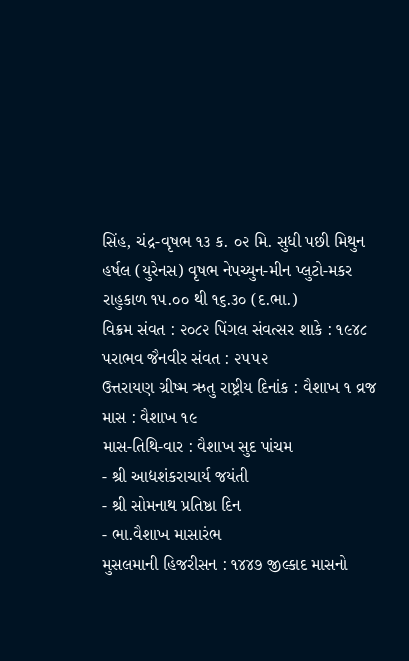સિંહ, ચંદ્ર-વૃષભ ૧૩ ક. ૦૨ મિ. સુધી પછી મિથુન
હર્ષલ (યુરેનસ) વૃષભ નેપચ્યુન-મીન પ્લુટો-મકર રાહુકાળ ૧૫.૦૦ થી ૧૬.૩૦ (દ.ભા.)
વિક્રમ સંવત : ૨૦૮૨ પિંગલ સંવત્સર શાકે : ૧૯૪૮ પરાભવ જૈનવીર સંવત : ૨૫૫૨
ઉત્તરાયણ ગ્રીષ્મ ઋતુ રાષ્ટ્રીય દિનાંક : વૈશાખ ૧ વ્રજ માસ : વૈશાખ ૧૯
માસ-તિથિ-વાર : વૈશાખ સુદ પાંચમ
- શ્રી આદ્યશંકરાચાર્ય જયંતી
- શ્રી સોમનાથ પ્રતિષ્ઠા દિન
- ભા.વૈશાખ માસારંભ
મુસલમાની હિજરીસન : ૧૪૪૭ જીલ્કાદ માસનો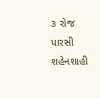૩ રોજ
પારસી શહેનશાહી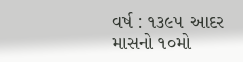વર્ષ : ૧૩૯૫ આદર માસનો ૧૦મો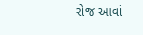રોજ આવાં